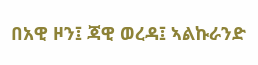በአዊ ዞን፤ ጃዊ ወረዳ፤ ኣልኩራንድ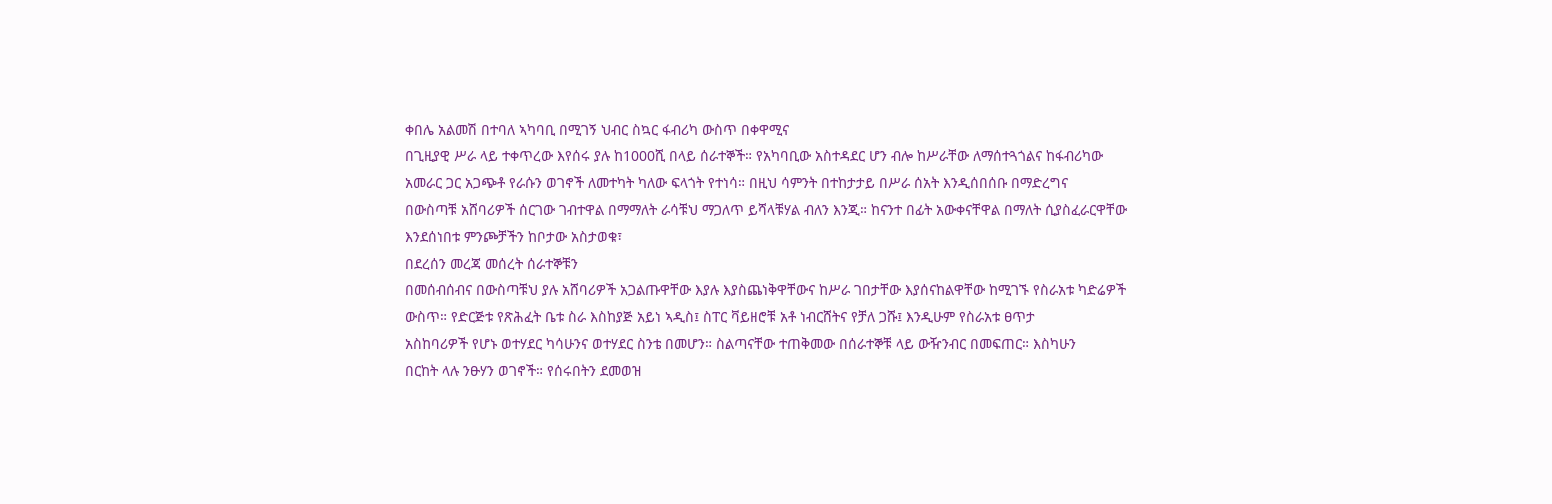ቀበሌ አልመሽ በተባለ ኣካባቢ በሚገኝ ህብር ስኳር ፋብሪካ ውስጥ በቀዋሚና
በጊዚያዊ ሥራ ላይ ተቀጥረው እየሰሩ ያሉ ከ1000ሺ በላይ ሰራተኞች። የአካባቢው አስተዳደር ሆን ብሎ ከሥራቸው ለማሰተጓጎልና ከፋብሪካው
አመራር ጋር አጋጭቶ የራሱን ወገኖች ለመተካት ካለው ፍላጎት የተነሳ። በዚህ ሳምንት በተከታታይ በሥራ ሰአት እንዲሰበሰቡ በማድረግና
በውስጣቹ አሸባሪዎች ሰርገው ገብተዋል በማማለት ራሳቹህ ማጋለጥ ይሻላቹሃል ብለን እንጂ። ከናንተ በፊት አውቀናቸዋል በማለት ሲያስፈራርዋቸው
እንደሰነበቱ ምንጮቻችን ከቦታው አስታወቁ፣
በደረሰን መረጃ መሰረት ሰራተኞቹን
በመሰብሰብና በውስጣቹህ ያሉ አሸባሪዎች አጋልጡዋቸው እያሉ እያስጨነቅዋቸውና ከሥራ ገበታቸው እያሰናከልዋቸው ከሚገኙ የስራአቱ ካድሬዎች
ውስጥ። የድርጅቱ የጽሕፈት ቤቱ ስራ እስከያጅ አይነ ኣዲስ፤ ስፐር ቫይዘሮቹ አቶ ነብርሸትና የቻለ ጋሹ፤ እንዲሁም የስራአቱ ፀጥታ
አስከባሪዎች የሆኑ ወተሃደር ካሳሁንና ወተሃደር ስንቴ በመሆን። ስልጣናቸው ተጠቅመው በሰራተኞቹ ላይ ውዥንብር በመፍጠር። እስካሁን
በርከት ላሉ ንፁሃን ወገኖች። የሰሩበትን ደመወዝ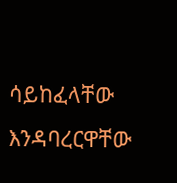ሳይከፈላቸው እንዳባረርዋቸው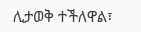ሊታወቅ ተችለዋል፣